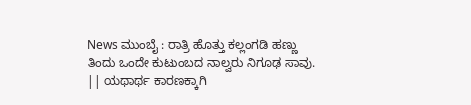News ಮುಂಬೈ : ರಾತ್ರಿ ಹೊತ್ತು ಕಲ್ಲಂಗಡಿ ಹಣ್ಣು ತಿಂದು ಒಂದೇ ಕುಟುಂಬದ ನಾಲ್ವರು ನಿಗೂಢ ಸಾವು. || ಯಥಾರ್ಥ ಕಾರಣಕ್ಕಾಗಿ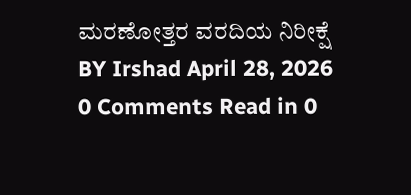ಮರಣೋತ್ತರ ವರದಿಯ ನಿರೀಕ್ಷೆ BY Irshad April 28, 2026 0 Comments Read in 0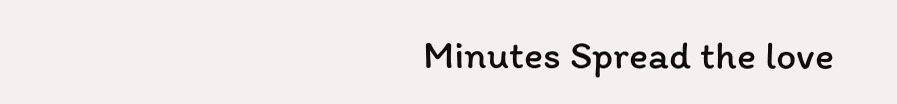Minutes Spread the love